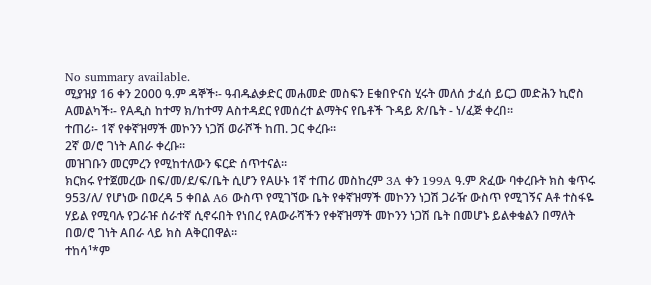No summary available.
ሚያዝያ 16 ቀን 2000 ዓ.ም ዳኞች፡- ዓብዱልቃድር መሐመድ መስፍን Eቁበዮናስ ሂሩት መለሰ ታፈሰ ይርጋ መድሕን ኪሮስ Aመልካች፡- የAዲስ ከተማ ክ/ከተማ Aስተዳደር የመሰረተ ልማትና የቤቶች ጉዳይ ጽ/ቤት - ነ/ፈጅ ቀረበ።
ተጠሪ፡- 1ኛ የቀኛዝማች መኮንን ነጋሽ ወራሾች ከጠ. ጋር ቀረቡ።
2ኛ ወ/ሮ ገነት Aበራ ቀረቡ።
መዝገቡን መርምረን የሚከተለውን ፍርድ ሰጥተናል።
ክርክሩ የተጀመረው በፍ/መ/ደ/ፍ/ቤት ሲሆን የAሁኑ 1ኛ ተጠሪ መስከረም 3A ቀን 199A ዓ.ም ጽፈው ባቀረቡት ክስ ቁጥሩ 953/ለ/ የሆነው በወረዳ 5 ቀበል A6 ውስጥ የሚገኘው ቤት የቀኛዝማች መኮንን ነጋሽ ጋራዥ ውስጥ የሚገኝና Aቶ ተስፋዬ ሃይል የሚባሉ የጋራዡ ሰራተኛ ሲኖሩበት የነበረ የAውራሻችን የቀኛዝማች መኮንን ነጋሽ ቤት በመሆኑ ይልቀቁልን በማለት በወ/ሮ ገነት Aበራ ላይ ክስ Aቅርበዋል።
ተከሳ¹*ም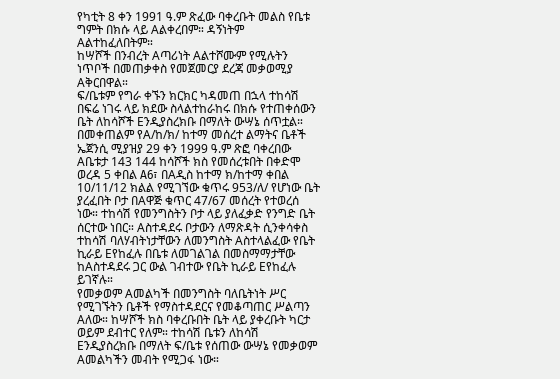የካቲት 8 ቀን 1991 ዓ.ም ጽፈው ባቀረቡት መልስ የቤቱ ግምት በክሱ ላይ Aልቀረበም። ዳኝነትም Aልተከፈለበትም።
ከሣሾች በንብረት Aጣሪነት Aልተሾሙም የሚሉትን ነጥቦች በመጠቃቀስ የመጀመርያ ደረጃ መቃወሚያ Aቅርበዋል።
ፍ/ቤቱም የግራ ቀኙን ክርክር ካዳመጠ በኋላ ተከሳሽ በፍሬ ነገሩ ላይ ክደው ስላልተከራከሩ በክሱ የተጠቀሰውን ቤት ለከሳሾች Eንዲያስረክቡ በማለት ውሣኔ ሰጥቷል። በመቀጠልም የA/ከ/ክ/ ከተማ መሰረተ ልማትና ቤቶች ኤጀንሲ ሚያዝያ 29 ቀን 1999 ዓ.ም ጽፎ ባቀረበው Aቤቱታ 143 144 ከሳሾች ክስ የመሰረቱበት በቀድሞ ወረዳ 5 ቀበል A6፣ በAዲስ ከተማ ክ/ከተማ ቀበል 10/11/12 ክልል የሚገኘው ቁጥሩ 953/ለ/ የሆነው ቤት ያረፈበት ቦታ በAዋጅ ቁጥር 47/67 መሰረት የተወረሰ ነው። ተከሳሽ የመንግስትን ቦታ ላይ ያለፈቃድ የንግድ ቤት ሰርተው ነበር። Aስተዳደሩ ቦታውን ለማጽዳት ሲንቀሳቀስ ተከሳሽ ባለሃብትነታቸውን ለመንግስት Aስተላልፈው የቤት ኪራይ Eየከፈሉ በቤቱ ለመገልገል በመስማማታቸው ከAስተዳደሩ ጋር ውል ገብተው የቤት ኪራይ Eየከፈሉ ይገኛሉ።
የመቃወም Aመልካች በመንግስት ባለቤትነት ሥር የሚገኙትን ቤቶች የማስተዳደርና የመቆጣጠር ሥልጣን Aለው። ከሣሾች ክስ ባቀረቡበት ቤት ላይ ያቀረቡት ካርታ ወይም ደብተር የለም። ተከሳሽ ቤቱን ለከሳሽ Eንዲያስረክቡ በማለት ፍ/ቤቱ የሰጠው ውሣኔ የመቃወም Aመልካችን መብት የሚጋፋ ነው።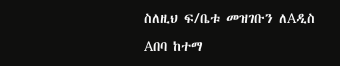ስለዚህ ፍ/ቤቱ መዝገቡን ለAዲስ Aበባ ከተማ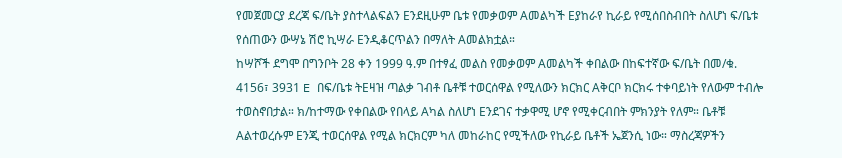የመጀመርያ ደረጃ ፍ/ቤት ያስተላልፍልን Eንደዚሁም ቤቱ የመቃወም Aመልካች Eያከራየ ኪራይ የሚሰበስብበት ስለሆነ ፍ/ቤቱ የሰጠውን ውሣኔ ሽሮ ኪሣራ Eንዲቆርጥልን በማለት Aመልክቷል።
ከሣሾች ደግሞ በግንቦት 28 ቀን 1999 ዓ.ም በተፃፈ መልስ የመቃወም Aመልካች ቀበልው በከፍተኛው ፍ/ቤት በመ/ቁ. 4156፣ 3931 E በፍ/ቤቱ ትEዛዝ ጣልቃ ገብቶ ቤቶቹ ተወርሰዋል የሚለውን ክርክር Aቅርቦ ክርክሩ ተቀባይነት የለውም ተብሎ ተወስኖበታል። ክ/ከተማው የቀበልው የበላይ Aካል ስለሆነ Eንደገና ተቃዋሚ ሆኖ የሚቀርብበት ምክንያት የለም። ቤቶቹ Aልተወረሱም Eንጂ ተወርሰዋል የሚል ክርክርም ካለ መከራከር የሚችለው የኪራይ ቤቶች ኤጀንሲ ነው። ማስረጃዎችን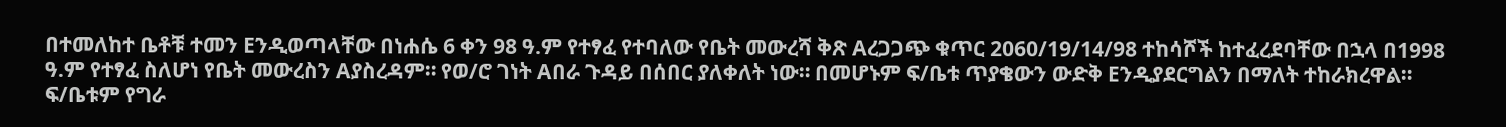በተመለከተ ቤቶቹ ተመን Eንዲወጣላቸው በነሐሴ 6 ቀን 98 ዓ.ም የተፃፈ የተባለው የቤት መውረሻ ቅጽ Aረጋጋጭ ቁጥር 2060/19/14/98 ተከሳሾች ከተፈረደባቸው በኋላ በ1998 ዓ.ም የተፃፈ ስለሆነ የቤት መውረስን Aያስረዳም። የወ/ሮ ገነት Aበራ ጉዳይ በሰበር ያለቀለት ነው። በመሆኑም ፍ/ቤቱ ጥያቄውን ውድቅ Eንዲያደርግልን በማለት ተከራክረዋል።
ፍ/ቤቱም የግራ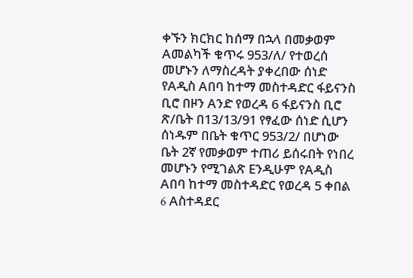ቀኙን ክርክር ከሰማ በኋላ በመቃወም Aመልካች ቁጥሩ 953/ለ/ የተወረሰ መሆኑን ለማስረዳት ያቀረበው ሰነድ የAዲስ Aበባ ከተማ መስተዳድር ፋይናንስ ቢሮ በዞን Aንድ የወረዳ 6 ፋይናንስ ቢሮ ጽ/ቤት በ13/13/91 የፃፈው ሰነድ ሲሆን ሰነዱም በቤት ቁጥር 953/2/ በሆነው ቤት 2ኛ የመቃወም ተጠሪ ይሰሩበት የነበረ መሆኑን የሚገልጽ Eንዲሁም የAዲስ Aበባ ከተማ መስተዳድር የወረዳ 5 ቀበል 6 Aስተዳደር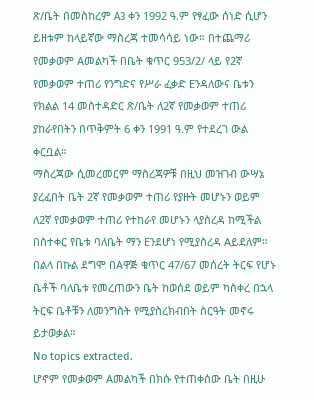ጽ/ቤት በመስከረም A3 ቀን 1992 ዓ.ም የፃፈው ሰነድ ሲሆን ይዘቱም ከላይኛው ማስረጃ ተመሳሳይ ነው። በተጨማሪ የመቃወም Aመልካች በቤት ቁጥር 953/2/ ላይ የ2ኛ የመቃወም ተጠሪ የንግድና የሥራ ፈቃድ Eንዳለውና ቤቱን የክልል 14 መስተዳድር ጽ/ቤት ለ2ኛ የመቃወም ተጠሪ ያከራየበትን በጥቅምት 6 ቀን 1991 ዓ.ም የተደረገ ውል ቀርቧል።
ማስረጃው ሲመረመርም ማስረጃዎቹ በዚህ መዝገብ ውሣኔ ያረፈበት ቤት 2ኛ የመቃወም ተጠሪ የያዙት መሆኑን ወይም ለ2ኛ የመቃወም ተጠሪ የተከራየ መሆኑን ላያስረዳ ከሚችል በስተቀር የቤቱ ባለቤት ማን Eንደሆነ የሚያስረዳ Aይደለም። በልላ በኩል ደግሞ በAዋጅ ቁጥር 47/67 መሰረት ትርፍ የሆኑ ቤቶች ባለቤቱ የመረጠውን ቤት ከወሰደ ወይም ካስቀረ በኋላ ትርፍ ቤቶቹን ለመንግስት የሚያስረክብበት ስርዓት መኖሩ ይታወቃል።
No topics extracted.
ሆኖም የመቃወም Aመልካች በክሱ የተጠቀሰው ቤት በዚሁ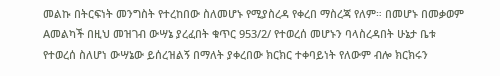መልኩ በትርፍነት መንግስት የተረከበው ስለመሆኑ የሚያስረዳ የቀረበ ማስረጃ የለም። በመሆኑ በመቃወም Aመልካች በዚህ መዝገብ ውሣኔ ያረፈበት ቁጥር 953/2/ የተወረሰ መሆኑን ባላስረዳበት ሁኔታ ቤቱ የተወረሰ ስለሆነ ውሣኔው ይሰረዝልኝ በማለት ያቀረበው ክርክር ተቀባይነት የለውም ብሎ ክርክሩን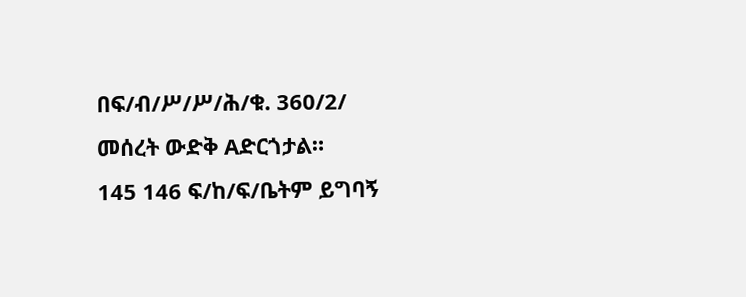በፍ/ብ/ሥ/ሥ/ሕ/ቁ. 360/2/ መሰረት ውድቅ Aድርጎታል።
145 146 ፍ/ከ/ፍ/ቤትም ይግባኝ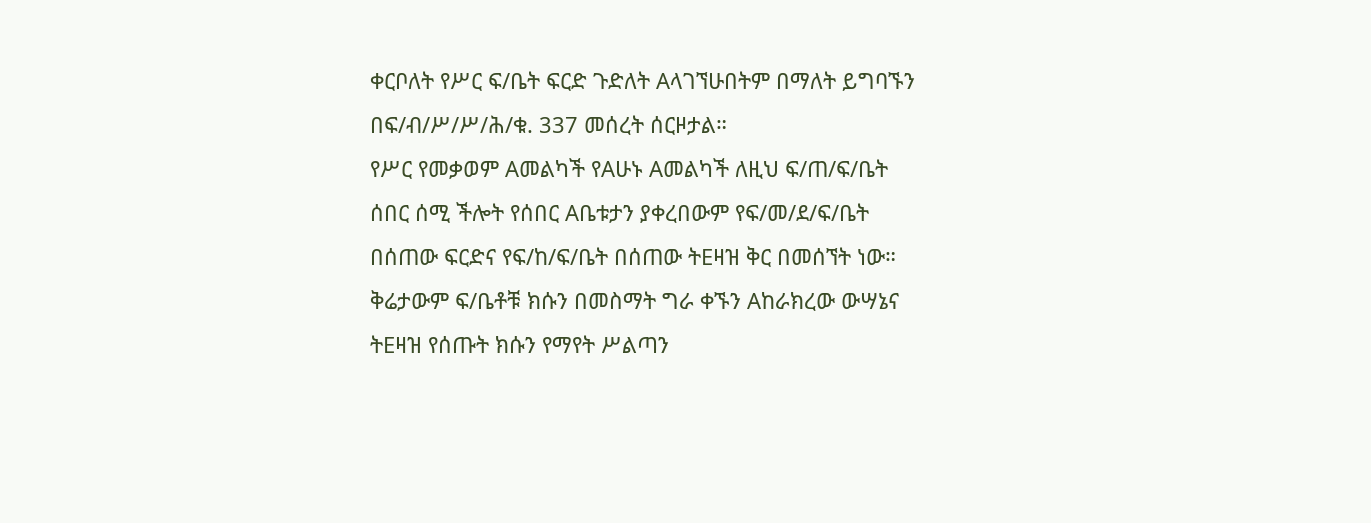ቀርቦለት የሥር ፍ/ቤት ፍርድ ጉድለት Aላገኘሁበትም በማለት ይግባኙን በፍ/ብ/ሥ/ሥ/ሕ/ቁ. 337 መሰረት ሰርዞታል።
የሥር የመቃወም Aመልካች የAሁኑ Aመልካች ለዚህ ፍ/ጠ/ፍ/ቤት ሰበር ሰሚ ችሎት የሰበር Aቤቱታን ያቀረበውም የፍ/መ/ደ/ፍ/ቤት በሰጠው ፍርድና የፍ/ከ/ፍ/ቤት በሰጠው ትEዛዝ ቅር በመሰኘት ነው። ቅሬታውም ፍ/ቤቶቹ ክሱን በመስማት ግራ ቀኙን Aከራክረው ውሣኔና ትEዛዝ የሰጡት ክሱን የማየት ሥልጣን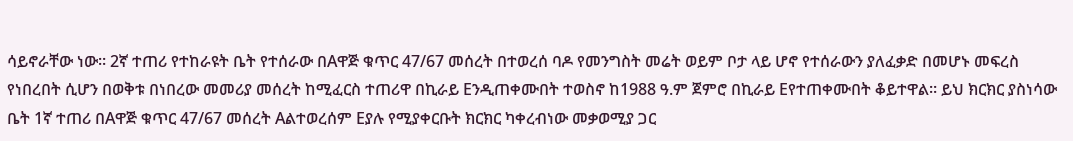ሳይኖራቸው ነው። 2ኛ ተጠሪ የተከራዩት ቤት የተሰራው በAዋጅ ቁጥር 47/67 መሰረት በተወረሰ ባዶ የመንግስት መሬት ወይም ቦታ ላይ ሆኖ የተሰራውን ያለፈቃድ በመሆኑ መፍረስ የነበረበት ሲሆን በወቅቱ በነበረው መመሪያ መሰረት ከሚፈርስ ተጠሪዋ በኪራይ Eንዲጠቀሙበት ተወስኖ ከ1988 ዓ.ም ጀምሮ በኪራይ Eየተጠቀሙበት ቆይተዋል። ይህ ክርክር ያስነሳው ቤት 1ኛ ተጠሪ በAዋጅ ቁጥር 47/67 መሰረት Aልተወረሰም Eያሉ የሚያቀርቡት ክርክር ካቀረብነው መቃወሚያ ጋር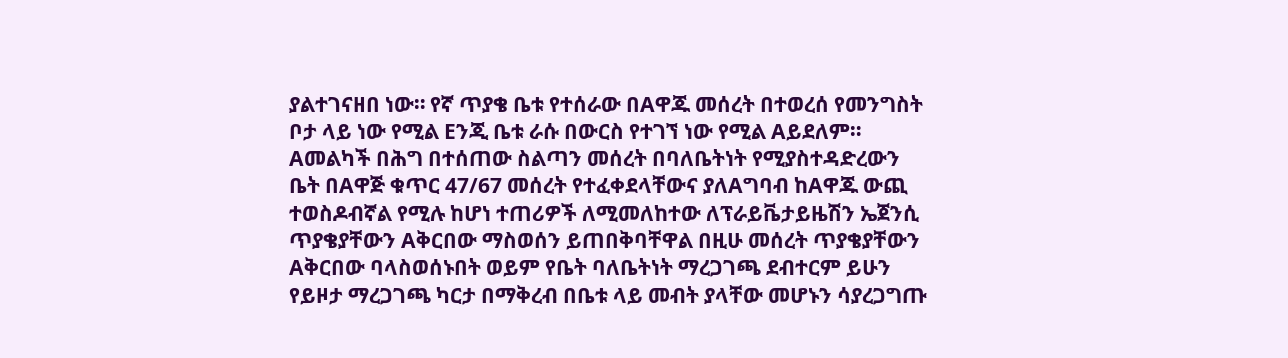ያልተገናዘበ ነው። የኛ ጥያቄ ቤቱ የተሰራው በAዋጁ መሰረት በተወረሰ የመንግስት ቦታ ላይ ነው የሚል Eንጂ ቤቱ ራሱ በውርስ የተገኘ ነው የሚል Aይደለም። Aመልካች በሕግ በተሰጠው ስልጣን መሰረት በባለቤትነት የሚያስተዳድረውን ቤት በAዋጅ ቁጥር 47/67 መሰረት የተፈቀደላቸውና ያለAግባብ ከAዋጁ ውጪ ተወስዶብኛል የሚሉ ከሆነ ተጠሪዎች ለሚመለከተው ለፕራይቬታይዜሽን ኤጀንሲ ጥያቄያቸውን Aቅርበው ማስወሰን ይጠበቅባቸዋል በዚሁ መሰረት ጥያቄያቸውን Aቅርበው ባላስወሰኑበት ወይም የቤት ባለቤትነት ማረጋገጫ ደብተርም ይሁን የይዞታ ማረጋገጫ ካርታ በማቅረብ በቤቱ ላይ መብት ያላቸው መሆኑን ሳያረጋግጡ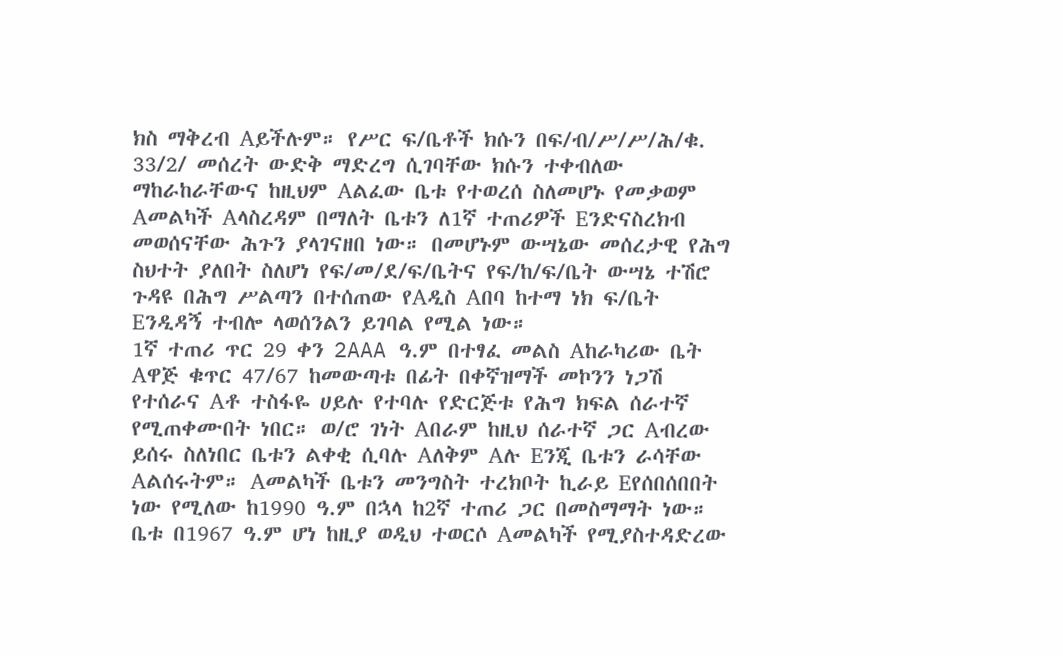ክስ ማቅረብ Aይችሉም። የሥር ፍ/ቤቶች ክሱን በፍ/ብ/ሥ/ሥ/ሕ/ቁ. 33/2/ መሰረት ውድቅ ማድረግ ሲገባቸው ክሱን ተቀብለው ማከራከራቸውና ከዚህም Aልፈው ቤቱ የተወረሰ ስለመሆኑ የመቃወም Aመልካች Aላስረዳም በማለት ቤቱን ለ1ኛ ተጠሪዎች Eንድናስረክብ መወሰናቸው ሕጉን ያላገናዘበ ነው። በመሆኑም ውሣኔው መሰረታዊ የሕግ ስህተት ያለበት ስለሆነ የፍ/መ/ደ/ፍ/ቤትና የፍ/ከ/ፍ/ቤት ውሣኔ ተሽሮ ጉዳዩ በሕግ ሥልጣን በተሰጠው የAዲስ Aበባ ከተማ ነክ ፍ/ቤት Eንዲዳኝ ተብሎ ላወሰንልን ይገባል የሚል ነው።
1ኛ ተጠሪ ጥር 29 ቀን 2AAA ዓ.ም በተፃፈ መልስ Aከራካሪው ቤት Aዋጅ ቁጥር 47/67 ከመውጣቱ በፊት በቀኛዝማች መኮንን ነጋሽ የተሰራና Aቶ ተስፋዬ ሀይሉ የተባሉ የድርጅቱ የሕግ ክፍል ሰራተኛ የሚጠቀሙበት ነበር። ወ/ሮ ገነት Aበራም ከዚህ ሰራተኛ ጋር Aብረው ይሰሩ ስለነበር ቤቱን ልቀቂ ሲባሉ Aለቅም Aሉ Eንጂ ቤቱን ራሳቸው Aልሰሩትም። Aመልካች ቤቱን መንግስት ተረክቦት ኪራይ Eየሰበሰበበት ነው የሚለው ከ1990 ዓ.ም በኋላ ከ2ኛ ተጠሪ ጋር በመስማማት ነው። ቤቱ በ1967 ዓ.ም ሆነ ከዚያ ወዲህ ተወርሶ Aመልካች የሚያስተዳድረው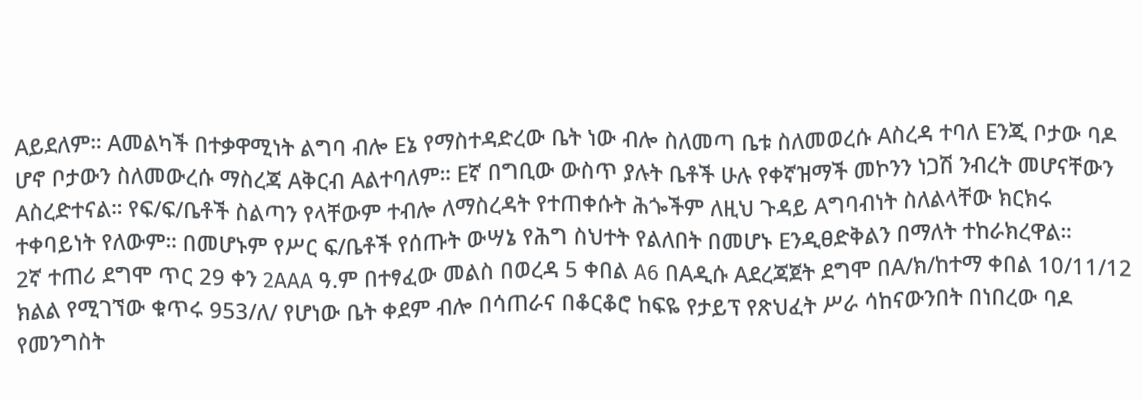Aይደለም። Aመልካች በተቃዋሚነት ልግባ ብሎ Eኔ የማስተዳድረው ቤት ነው ብሎ ስለመጣ ቤቱ ስለመወረሱ Aስረዳ ተባለ Eንጂ ቦታው ባዶ ሆኖ ቦታውን ስለመውረሱ ማስረጃ Aቅርብ Aልተባለም። Eኛ በግቢው ውስጥ ያሉት ቤቶች ሁሉ የቀኛዝማች መኮንን ነጋሽ ንብረት መሆናቸውን Aስረድተናል። የፍ/ፍ/ቤቶች ስልጣን የላቸውም ተብሎ ለማስረዳት የተጠቀሱት ሕጐችም ለዚህ ጉዳይ Aግባብነት ስለልላቸው ክርክሩ ተቀባይነት የለውም። በመሆኑም የሥር ፍ/ቤቶች የሰጡት ውሣኔ የሕግ ስህተት የልለበት በመሆኑ Eንዲፀድቅልን በማለት ተከራክረዋል።
2ኛ ተጠሪ ደግሞ ጥር 29 ቀን 2AAA ዓ.ም በተፃፈው መልስ በወረዳ 5 ቀበል A6 በAዲሱ Aደረጃጀት ደግሞ በA/ክ/ከተማ ቀበል 10/11/12 ክልል የሚገኘው ቁጥሩ 953/ለ/ የሆነው ቤት ቀደም ብሎ በሳጠራና በቆርቆሮ ከፍዬ የታይፕ የጽህፈት ሥራ ሳከናውንበት በነበረው ባዶ የመንግስት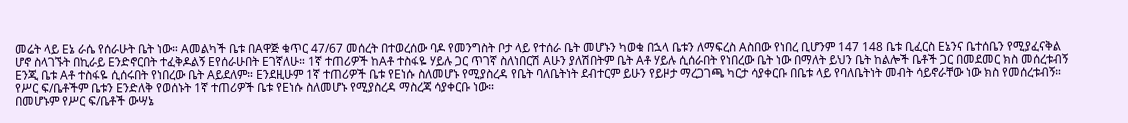መሬት ላይ Eኔ ራሴ የሰራሁት ቤት ነው። Aመልካች ቤቱ በAዋጅ ቁጥር 47/67 መሰረት በተወረሰው ባዶ የመንግስት ቦታ ላይ የተሰራ ቤት መሆኑን ካወቁ በኋላ ቤቱን ለማፍረስ Aስበው የነበረ ቢሆንም 147 148 ቤቱ ቢፈርስ Eኔንና ቤተሰቤን የሚያፈናቅል ሆኖ ስላገኙት በኪራይ Eንድኖርበት ተፈቅዶልኝ Eየሰራሁበት Eገኛለሁ። 1ኛ ተጠሪዎች ከAቶ ተስፋዬ ሃይሉ ጋር ጥገኛ ስለነበርሽ Aሁን ያለሽበትም ቤት Aቶ ሃይሉ ሲሰራበት የነበረው ቤት ነው በማለት ይህን ቤት ከልሎች ቤቶች ጋር በመደመር ክስ መሰረቱብኝ Eንጂ ቤቱ Aቶ ተስፋዬ ሲሰሩበት የነበረው ቤት Aይደለም። Eንደዚሁም 1ኛ ተጠሪዎች ቤቱ የEነሱ ስለመሆኑ የሚያስረዳ የቤት ባለቤትነት ደብተርም ይሁን የይዞታ ማረጋገጫ ካርታ ሳያቀርቡ በቤቱ ላይ የባለቤትነት መብት ሳይኖራቸው ነው ክስ የመሰረቱብኝ። የሥር ፍ/ቤቶችም ቤቱን Eንድለቅ የወሰኑት 1ኛ ተጠሪዎች ቤቱ የEነሱ ስለመሆኑ የሚያስረዳ ማስረጃ ሳያቀርቡ ነው።
በመሆኑም የሥር ፍ/ቤቶች ውሣኔ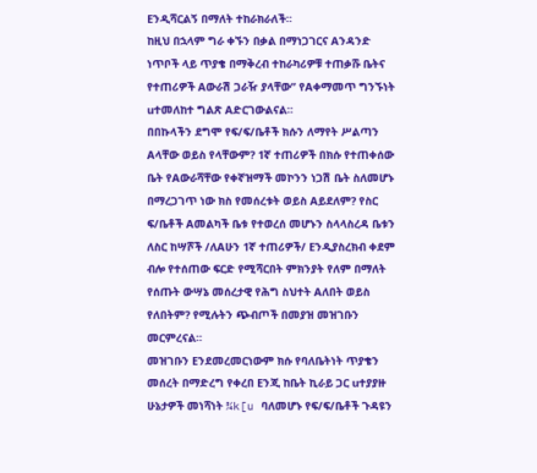Eንዲሻርልኝ በማለት ተከራክራለች።
ከዚህ በኋላም ግራ ቀኙን በቃል በማነጋገርና Aንዳንድ ነጥቦች ላይ ጥያቄ በማቅረብ ተከራካሪዎቹ ተጠቃሹ ቤትና የተጠሪዎች Aውራሽ ጋራዥ ያላቸው” የAቀማመጥ ግንኙነት uተመለከተ ግልጽ Aድርገውልናል።
በበኩላችን ደግሞ የፍ/ፍ/ቤቶች ክሱን ለማየት ሥልጣን Aላቸው ወይስ የላቸውም? 1ኛ ተጠሪዎች በክሱ የተጠቀሰው ቤት የAውራሻቸው የቀኛዝማች መኮንን ነጋሽ ቤት ስለመሆኑ በማረጋገጥ ነው ክስ የመሰረቱት ወይስ Aይደለም? የስር ፍ/ቤቶች Aመልካች ቤቱ የተወረሰ መሆኑን ስላላስረዳ ቤቱን ለስር ከሣሾች /ለAሁን 1ኛ ተጠሪዎች/ Eንዲያስረክብ ቀደም ብሎ የተሰጠው ፍርድ የሚሻርበት ምክንያት የለም በማለት የሰጡት ውሣኔ መሰረታዊ የሕግ ስህተት Aለበት ወይስ የለበትም? የሚሉትን ጭብጦች በመያዝ መዝገቡን መርምረናል።
መዝገቡን Eንደመረመርነውም ክሱ የባለቤትነት ጥያቄን መሰረት በማድረግ የቀረበ Eንጂ ከቤት ኪራይ ጋር uተያያዙ ሁኔታዎች መነሻነት ¾k[u ባለመሆኑ የፍ/ፍ/ቤቶች ጉዳዩን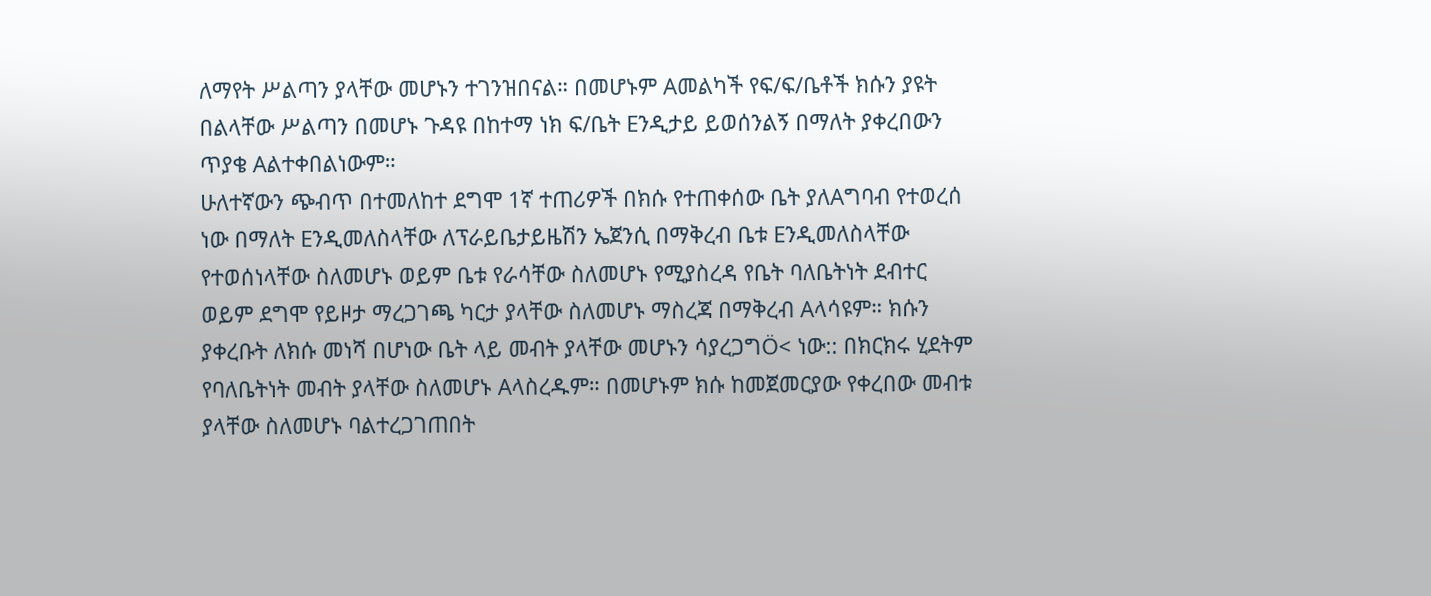ለማየት ሥልጣን ያላቸው መሆኑን ተገንዝበናል። በመሆኑም Aመልካች የፍ/ፍ/ቤቶች ክሱን ያዩት በልላቸው ሥልጣን በመሆኑ ጉዳዩ በከተማ ነክ ፍ/ቤት Eንዲታይ ይወሰንልኝ በማለት ያቀረበውን ጥያቄ Aልተቀበልነውም።
ሁለተኛውን ጭብጥ በተመለከተ ደግሞ 1ኛ ተጠሪዎች በክሱ የተጠቀሰው ቤት ያለAግባብ የተወረሰ ነው በማለት Eንዲመለስላቸው ለፕራይቤታይዜሽን ኤጀንሲ በማቅረብ ቤቱ Eንዲመለስላቸው የተወሰነላቸው ስለመሆኑ ወይም ቤቱ የራሳቸው ስለመሆኑ የሚያስረዳ የቤት ባለቤትነት ደብተር ወይም ደግሞ የይዞታ ማረጋገጫ ካርታ ያላቸው ስለመሆኑ ማስረጃ በማቅረብ Aላሳዩም። ክሱን ያቀረቡት ለክሱ መነሻ በሆነው ቤት ላይ መብት ያላቸው መሆኑን ሳያረጋግÖ< ነው:: በክርክሩ ሂደትም የባለቤትነት መብት ያላቸው ስለመሆኑ Aላስረዱም። በመሆኑም ክሱ ከመጀመርያው የቀረበው መብቱ ያላቸው ስለመሆኑ ባልተረጋገጠበት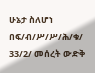ሁኔታ ስለሆነ በፍ/ብ/ሥ/ሥ/ሕ/ቁ/ 33/2/ መሰረት ውድቅ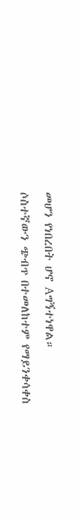መሆን የነበረበት ሆኖ Aግኝተነዋል።
ሶስተኛውን ጭብጥ በተመለከተም የማይንቀሳቀስ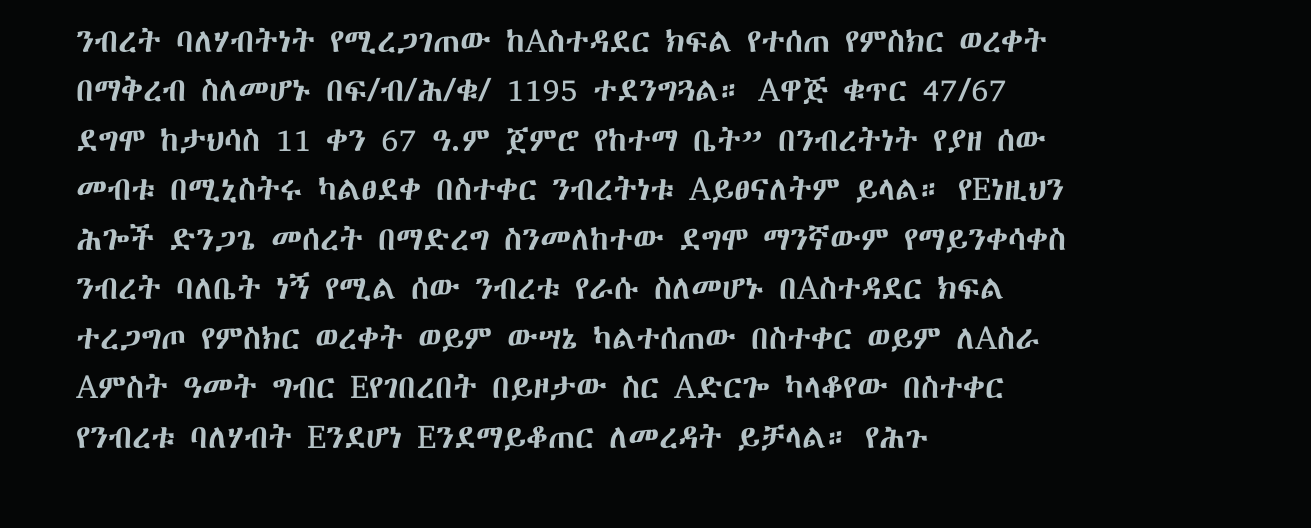ንብረት ባለሃብትነት የሚረጋገጠው ከAስተዳደር ክፍል የተሰጠ የምስክር ወረቀት በማቅረብ ስለመሆኑ በፍ/ብ/ሕ/ቁ/ 1195 ተደንግጓል። Aዋጅ ቁጥር 47/67 ደግሞ ከታህሳስ 11 ቀን 67 ዓ.ም ጀምሮ የከተማ ቤት” በንብረትነት የያዘ ሰው መብቱ በሚኒስትሩ ካልፀደቀ በስተቀር ንብረትነቱ Aይፀናለትም ይላል። የEነዚህን ሕጐች ድንጋጌ መሰረት በማድረግ ስንመለከተው ደግሞ ማንኛውም የማይንቀሳቀስ ንብረት ባለቤት ነኝ የሚል ሰው ንብረቱ የራሱ ስለመሆኑ በAስተዳደር ክፍል ተረጋግጦ የምስክር ወረቀት ወይም ውሣኔ ካልተሰጠው በስተቀር ወይም ለAስራ Aምስት ዓመት ግብር Eየገበረበት በይዞታው ስር Aድርጐ ካላቆየው በስተቀር የንብረቱ ባለሃብት Eንደሆነ Eንደማይቆጠር ለመረዳት ይቻላል። የሕጉ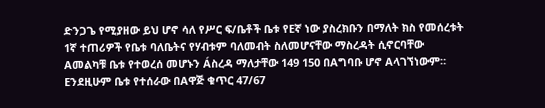ድንጋጌ የሚያዘው ይህ ሆኖ ሳለ የሥር ፍ/ቤቶች ቤቱ የEኛ ነው ያስረክቡን በማለት ክስ የመሰረቱት 1ኛ ተጠሪዎች የቤቱ ባለቤትና የሃብቱም ባለመብት ስለመሆናቸው ማስረዳት ሲኖርባቸው Aመልካቹ ቤቱ የተወረሰ መሆኑን Áስረዳ ማለታቸው 149 150 በAግባቡ ሆኖ Aላገኘነውም። Eንደዚሁም ቤቱ የተሰራው በAዋጅ ቁጥር 47/67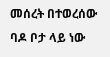መሰረት በተወረሰው ባዶ ቦታ ላይ ነው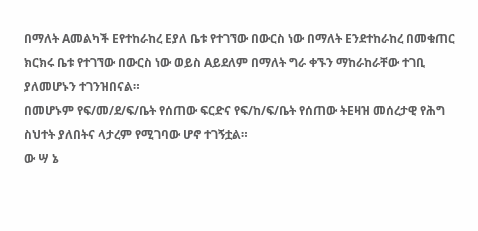በማለት Aመልካች Eየተከራከረ Eያለ ቤቱ የተገኘው በውርስ ነው በማለት Eንደተከራከረ በመቁጠር ክርክሩ ቤቱ የተገኘው በውርስ ነው ወይስ Aይደለም በማለት ግራ ቀኙን ማከራከራቸው ተገቢ ያለመሆኑን ተገንዝበናል።
በመሆኑም የፍ/መ/ደ/ፍ/ቤት የሰጠው ፍርድና የፍ/ከ/ፍ/ቤት የሰጠው ትEዛዝ መሰረታዊ የሕግ ስህተት ያለበትና ላታረም የሚገባው ሆኖ ተገኝቷል።
ው ሣ ኔ